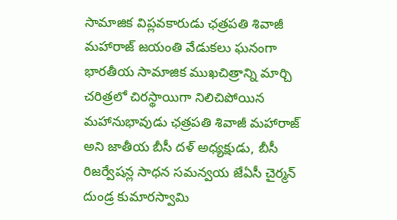సామాజిక విప్లవకారుడు ఛత్రపతి శివాజీ మహారాజ్ జయంతి వేడుకలు ఘనంగా
భారతీయ సామాజిక ముఖచిత్రాన్ని మార్చి చరిత్రలో చిరస్థాయిగా నిలిచిపోయిన మహానుభావుడు ఛత్రపతి శివాజీ మహారాజ్ అని జాతీయ బీసీ దళ్ అధ్యక్షుడు, బీసీ రిజర్వేషన్ల సాధన సమన్వయ జేఏసీ చైర్మన్ దుండ్ర కుమారస్వామి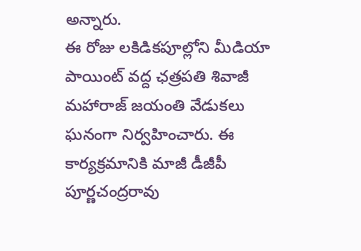అన్నారు.
ఈ రోజు లకిడికపూల్లోని మీడియా పాయింట్ వద్ద ఛత్రపతి శివాజీ మహారాజ్ జయంతి వేడుకలు ఘనంగా నిర్వహించారు. ఈ కార్యక్రమానికి మాజీ డీజీపీ పూర్ణచంద్రరావు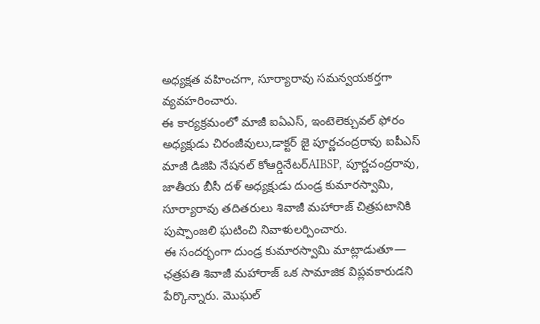అధ్యక్షత వహించగా, సూర్యారావు సమన్వయకర్తగా వ్యవహరించారు.
ఈ కార్యక్రమంలో మాజీ ఐఏఎస్, ఇంటెలెక్చువల్ ఫోరం అధ్యక్షుడు చిరంజీవులు,డాక్టర్ జై పూర్ణచంద్రరావు ఐపీఎస్ మాజీ డిజిపి నేషనల్ కోఆర్డినేటర్AIBSP, పూర్ణచంద్రరావు, జాతీయ బీసీ దళ్ అధ్యక్షుడు దుండ్ర కుమారస్వామి, సూర్యారావు తదితరులు శివాజీ మహారాజ్ చిత్రపటానికి పుష్పాంజలి ఘటించి నివాళులర్పించారు.
ఈ సందర్భంగా దుండ్ర కుమారస్వామి మాట్లాడుతూ—
ఛత్రపతి శివాజీ మహారాజ్ ఒక సామాజిక విప్లవకారుడని పేర్కొన్నారు. మొఘల్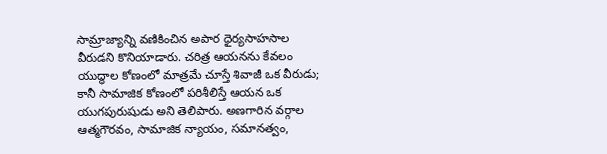సామ్రాజ్యాన్ని వణికించిన అపార ధైర్యసాహసాల వీరుడని కొనియాడారు. చరిత్ర ఆయనను కేవలం యుద్ధాల కోణంలో మాత్రమే చూస్తే శివాజీ ఒక వీరుడు; కానీ సామాజిక కోణంలో పరిశీలిస్తే ఆయన ఒక యుగపురుషుడు అని తెలిపారు. అణగారిన వర్గాల ఆత్మగౌరవం, సామాజిక న్యాయం, సమానత్వం,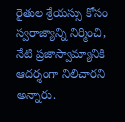రైతుల శ్రేయస్సు కోసం స్వరాజ్యాన్ని నిర్మించి, నేటి ప్రజాస్వామ్యానికి ఆదర్శంగా నిలిచారని అన్నారు.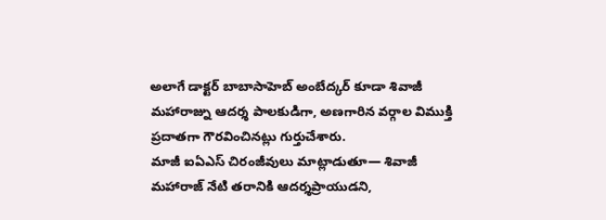అలాగే డాక్టర్ బాబాసాహెబ్ అంబేద్కర్ కూడా శివాజీ మహారాజ్ను ఆదర్శ పాలకుడిగా, అణగారిన వర్గాల విముక్తి ప్రదాతగా గౌరవించినట్లు గుర్తుచేశారు.
మాజీ ఐఏఎస్ చిరంజీవులు మాట్లాడుతూ— శివాజీ మహారాజ్ నేటి తరానికి ఆదర్శప్రాయుడని,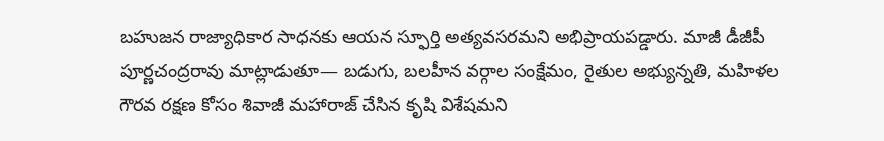బహుజన రాజ్యాధికార సాధనకు ఆయన స్ఫూర్తి అత్యవసరమని అభిప్రాయపడ్డారు. మాజీ డీజీపీ పూర్ణచంద్రరావు మాట్లాడుతూ— బడుగు, బలహీన వర్గాల సంక్షేమం, రైతుల అభ్యున్నతి, మహిళల గౌరవ రక్షణ కోసం శివాజీ మహారాజ్ చేసిన కృషి విశేషమని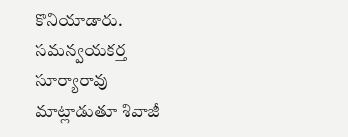కొనియాడారు.
సమన్వయకర్త సూర్యారావు మాట్లాడుతూ శివాజీ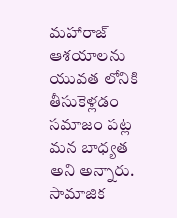మహారాజ్ ఆశయాలను యువత లోనికి తీసుకెళ్లడం సమాజం పట్ల మన బాధ్యత అని అన్నారు. సామాజిక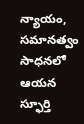న్యాయం, సమానత్వం సాధనలో ఆయన స్ఫూర్తి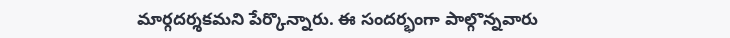మార్గదర్శకమని పేర్కొన్నారు. ఈ సందర్భంగా పాల్గొన్నవారు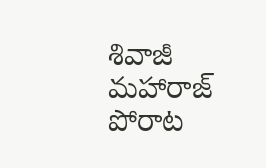శివాజీ మహారాజ్ పోరాట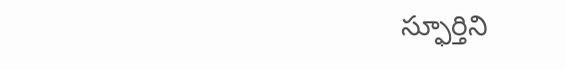స్ఫూర్తిని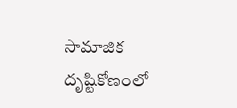సామాజిక దృష్టికోణంలో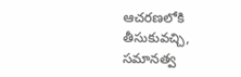ఆచరణలోకి తీసుకువచ్చి, సమానత్వ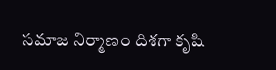సమాజ నిర్మాణం దిశగా కృషి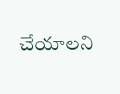చేయాలని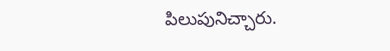పిలుపునిచ్చారు.